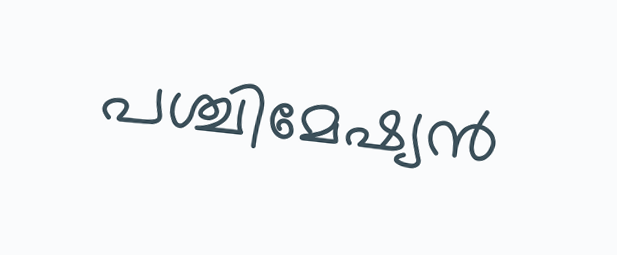പശ്ചിമേഷ്യൻ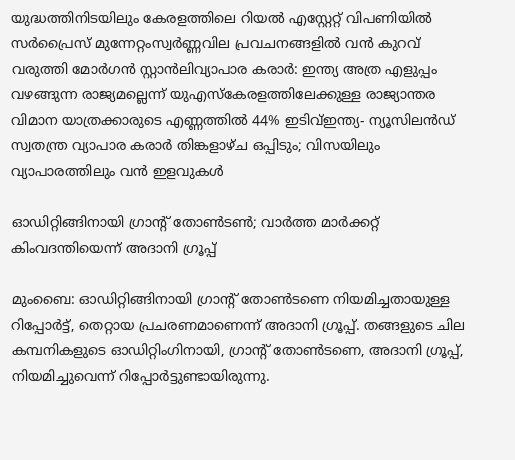യുദ്ധത്തിനിടയിലും കേരളത്തിലെ റിയൽ എസ്റ്റേറ്റ് വിപണിയിൽ സർപ്രൈസ് മുന്നേറ്റംസ്വര്‍ണ്ണവില പ്രവചനങ്ങളില്‍ വന്‍ കുറവ് വരുത്തി മോര്‍ഗന്‍ സ്റ്റാന്‍ലിവ്യാപാര കരാർ: ഇന്ത്യ അത്ര എളുപ്പം വഴങ്ങുന്ന രാജ്യമല്ലെന്ന് യുഎസ്കേരളത്തിലേക്കുള്ള രാജ്യാന്തര വിമാന യാത്രക്കാരുടെ എണ്ണത്തില്‍ 44% ഇടിവ്ഇന്ത്യ- ന്യൂസിലന്‍ഡ് സ്വതന്ത്ര വ്യാപാര കരാര്‍ തിങ്കളാഴ്ച ഒപ്പിടും; വിസയിലും വ്യാപാരത്തിലും വന്‍ ഇളവുകള്‍

ഓഡിറ്റിങ്ങിനായി ഗ്രാന്റ് തോണ്‍ടണ്‍; വാര്‍ത്ത മാര്‍ക്കറ്റ് കിംവദന്തിയെന്ന് അദാനി ഗ്രൂപ്പ്

മുംബൈ: ഓഡിറ്റിങ്ങിനായി ഗ്രാന്റ് തോണ്‍ടണെ നിയമിച്ചതായുള്ള റിപ്പോര്‍ട്ട്, തെറ്റായ പ്രചരണമാണെന്ന് അദാനി ഗ്രൂപ്പ്. തങ്ങളുടെ ചില കമ്പനികളുടെ ഓഡിറ്റിംഗിനായി, ഗ്രാന്റ് തോണ്‍ടണെ, അദാനി ഗ്രൂപ്പ്, നിയമിച്ചുവെന്ന് റിപ്പോര്‍ട്ടുണ്ടായിരുന്നു.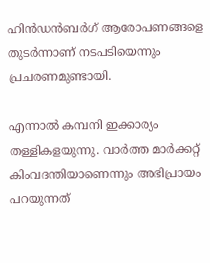ഹിന്‍ഡന്‍ബര്‍ഗ് ആരോപണങ്ങളെ തുടര്‍ന്നാണ് നടപടിയെന്നും പ്രചരണമുണ്ടായി.

എന്നാല്‍ കമ്പനി ഇക്കാര്യം തള്ളികളയുന്നു. വാര്‍ത്ത മാര്‍ക്കറ്റ് കിംവദന്തിയാണെന്നും അഭിപ്രായം പറയുന്നത്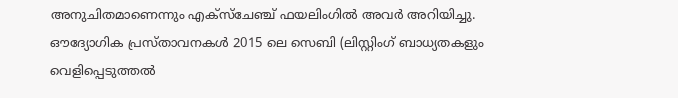അനുചിതമാണെന്നും എക്‌സ്‌ചേഞ്ച് ഫയലിംഗില്‍ അവര്‍ അറിയിച്ചു. ഔദ്യോഗിക പ്രസ്താവനകള്‍ 2015 ലെ സെബി (ലിസ്റ്റിംഗ് ബാധ്യതകളും വെളിപ്പെടുത്തല്‍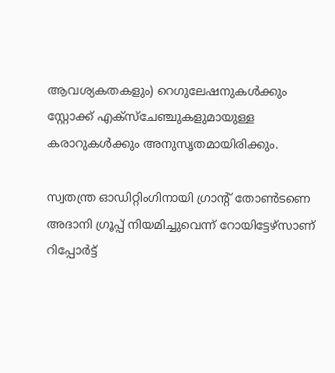ആവശ്യകതകളും) റെഗുലേഷനുകള്‍ക്കും സ്റ്റോക്ക് എക്‌സ്‌ചേഞ്ചുകളുമായുള്ള കരാറുകള്‍ക്കും അനുസൃതമായിരിക്കും.

സ്വതന്ത്ര ഓഡിറ്റിംഗിനായി ഗ്രാന്റ് തോണ്‍ടണെ അദാനി ഗ്രൂപ്പ് നിയമിച്ചുവെന്ന് റോയിട്ടേഴ്‌സാണ് റിപ്പോര്‍ട്ട്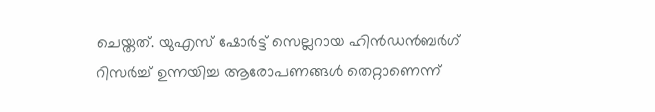ചെയ്തത്. യുഎസ് ഷോര്‍ട്ട് സെല്ലറായ ഹിന്‍ഡന്‍ബര്‍ഗ് റിസര്‍ച്ച് ഉന്നയിച്ച ആരോപണങ്ങള്‍ തെറ്റാണെന്ന്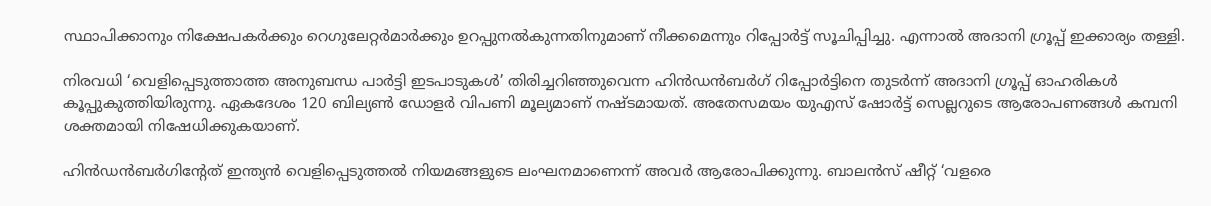സ്ഥാപിക്കാനും നിക്ഷേപകര്‍ക്കും റെഗുലേറ്റര്‍മാര്‍ക്കും ഉറപ്പുനല്‍കുന്നതിനുമാണ് നീക്കമെന്നും റിപ്പോര്‍ട്ട് സൂചിപ്പിച്ചു. എന്നാല്‍ അദാനി ഗ്രൂപ്പ് ഇക്കാര്യം തള്ളി.

നിരവധി ‘വെളിപ്പെടുത്താത്ത അനുബന്ധ പാര്‍ട്ടി ഇടപാടുകള്‍’ തിരിച്ചറിഞ്ഞുവെന്ന ഹിന്‍ഡന്‍ബര്‍ഗ് റിപ്പോര്‍ട്ടിനെ തുടര്‍ന്ന് അദാനി ഗ്രൂപ്പ് ഓഹരികള്‍ കൂപ്പുകുത്തിയിരുന്നു. ഏകദേശം 120 ബില്യണ്‍ ഡോളര്‍ വിപണി മൂല്യമാണ് നഷ്ടമായത്. അതേസമയം യുഎസ് ഷോര്‍ട്ട് സെല്ലറുടെ ആരോപണങ്ങള്‍ കമ്പനി ശക്തമായി നിഷേധിക്കുകയാണ്.

ഹിന്‍ഡന്‍ബര്‍ഗിന്റേത് ഇന്ത്യന്‍ വെളിപ്പെടുത്തല്‍ നിയമങ്ങളുടെ ലംഘനമാണെന്ന് അവര്‍ ആരോപിക്കുന്നു. ബാലന്‍സ് ഷീറ്റ് ‘വളരെ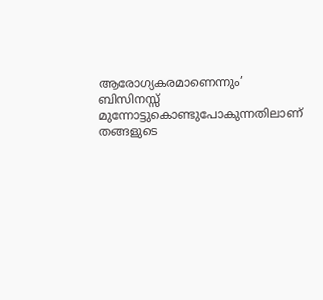ആരോഗ്യകരമാണെന്നും’ ബിസിനസ്സ് മുന്നോട്ടുകൊണ്ടുപോകുന്നതിലാണ് തങ്ങളുടെ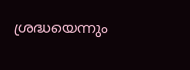ശ്രദ്ധയെന്നും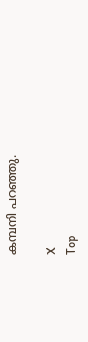കമ്പനി പറഞ്ഞു.

X
Top